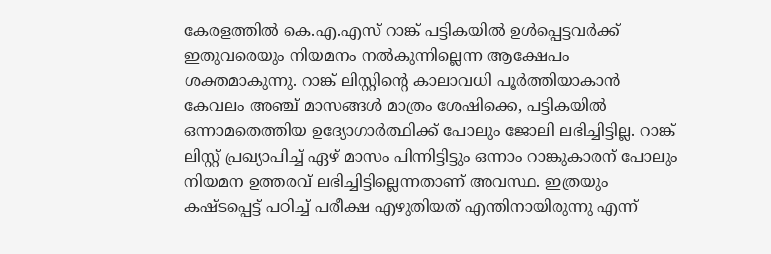കേരളത്തിൽ കെ.എ.എസ് റാങ്ക് പട്ടികയിൽ ഉൾപ്പെട്ടവർക്ക് ഇതുവരെയും നിയമനം നൽകുന്നില്ലെന്ന ആക്ഷേപം ശക്തമാകുന്നു. റാങ്ക് ലിസ്റ്റിന്റെ കാലാവധി പൂർത്തിയാകാൻ കേവലം അഞ്ച് മാസങ്ങൾ മാത്രം ശേഷിക്കെ, പട്ടികയിൽ ഒന്നാമതെത്തിയ ഉദ്യോഗാർത്ഥിക്ക് പോലും ജോലി ലഭിച്ചിട്ടില്ല. റാങ്ക് ലിസ്റ്റ് പ്രഖ്യാപിച്ച് ഏഴ് മാസം പിന്നിട്ടിട്ടും ഒന്നാം റാങ്കുകാരന് പോലും നിയമന ഉത്തരവ് ലഭിച്ചിട്ടില്ലെന്നതാണ് അവസ്ഥ. ഇത്രയും കഷ്ടപ്പെട്ട് പഠിച്ച് പരീക്ഷ എഴുതിയത് എന്തിനായിരുന്നു എന്ന്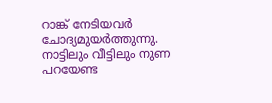റാങ്ക് നേടിയവർ ചോദ്യമുയർത്തുന്നു. നാട്ടിലും വീട്ടിലും നുണ പറയേണ്ട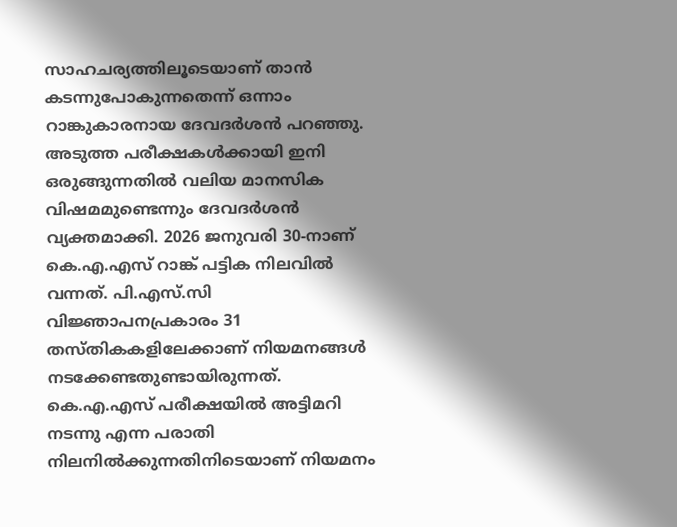സാഹചര്യത്തിലൂടെയാണ് താൻ കടന്നുപോകുന്നതെന്ന് ഒന്നാം റാങ്കുകാരനായ ദേവദർശൻ പറഞ്ഞു.
അടുത്ത പരീക്ഷകൾക്കായി ഇനി ഒരുങ്ങുന്നതിൽ വലിയ മാനസിക വിഷമമുണ്ടെന്നും ദേവദർശൻ വ്യക്തമാക്കി. 2026 ജനുവരി 30-നാണ് കെ.എ.എസ് റാങ്ക് പട്ടിക നിലവിൽ വന്നത്. പി.എസ്.സി വിജ്ഞാപനപ്രകാരം 31 തസ്തികകളിലേക്കാണ് നിയമനങ്ങൾ നടക്കേണ്ടതുണ്ടായിരുന്നത്. കെ.എ.എസ് പരീക്ഷയിൽ അട്ടിമറി നടന്നു എന്ന പരാതി നിലനിൽക്കുന്നതിനിടെയാണ് നിയമനം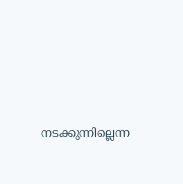നടക്കുന്നില്ലെന്ന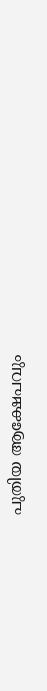പുതിയ ആക്ഷേപവും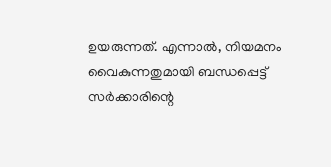ഉയരുന്നത്. എന്നാൽ, നിയമനം വൈകുന്നതുമായി ബന്ധപ്പെട്ട് സർക്കാരിന്റെ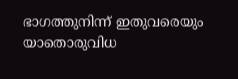ഭാഗത്തുനിന്ന് ഇതുവരെയും യാതൊരുവിധ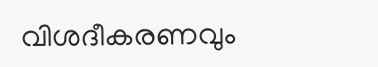വിശദീകരണവും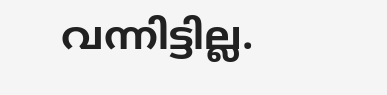വന്നിട്ടില്ല.